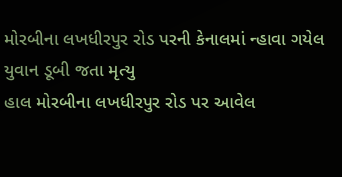મોરબીના લખધીરપુર રોડ પરની કેનાલમાં ન્હાવા ગયેલ યુવાન ડૂબી જતા મૃત્યુ
હાલ મોરબીના લખધીરપુર રોડ પર આવેલ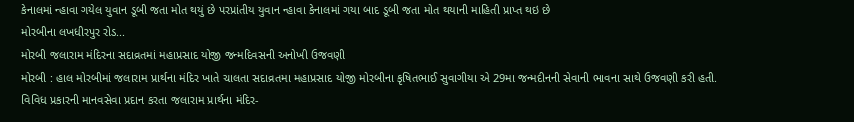કેનાલમાં ન્હાવા ગયેલ યુવાન ડૂબી જતા મોત થયું છે પરપ્રાંતીય યુવાન ન્હાવા કેનાલમાં ગયા બાદ ડૂબી જતા મોત થયાની માહિતી પ્રાપ્ત થઇ છે
મોરબીના લખધીરપુર રોડ...
મોરબી જલારામ મંદિરના સદાવ્રતમાં મહાપ્રસાદ યોજી જન્મદિવસની અનોખી ઉજવણી
મોરબી : હાલ મોરબીમાં જલારામ પ્રાર્થના મંદિર ખાતે ચાલતા સદાવ્રતમા મહાપ્રસાદ યોજી મોરબીના કૃષિતભાઈ સુવાગીયા એ 29મા જન્મદીનની સેવાની ભાવના સાથે ઉજવણી કરી હતી.
વિવિધ પ્રકારની માનવસેવા પ્રદાન કરતા જલારામ પ્રાર્થના મંદિર-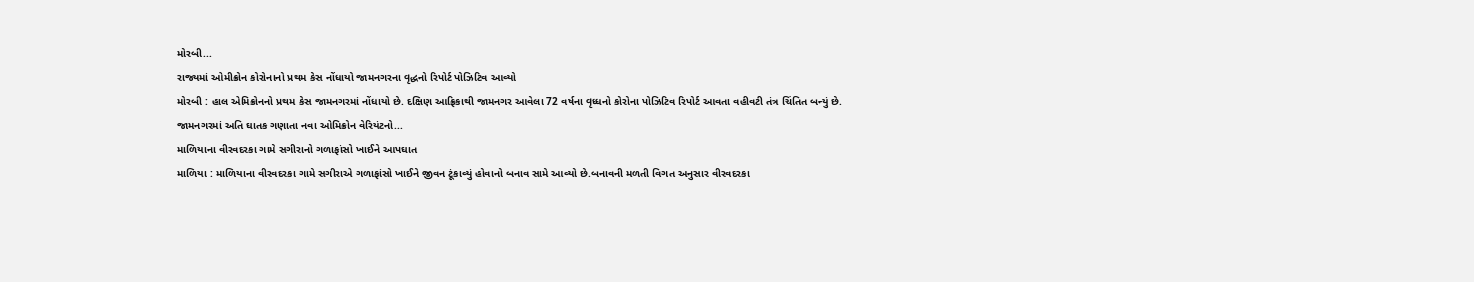મોરબી...
રાજ્યમાં ઓમીક્રોન કોરોનાનો પ્રથમ કેસ નોંધાયો જામનગરના વૃદ્ધનો રિપોર્ટ પોઝિટિવ આવ્યો
મોરબી : હાલ એમિક્રોનનો પ્રથમ કેસ જામનગરમાં નોંધાયો છે. દક્ષિણ આફ્રિકાથી જામનગર આવેલા 72 વર્ષના વૃધ્ધનો કોરોના પોઝિટિવ રિપોર્ટ આવતા વહીવટી તંત્ર ચિંતિત બન્યું છે.
જામનગરમાં અતિ ઘાતક ગણાતા નવા ઓમિક્રોન વેરિયંટનો...
માળિયાના વીરવદરકા ગામે સગીરાનો ગળાફાંસો ખાઈને આપઘાત
માળિયા : માળિયાના વીરવદરકા ગામે સગીરાએ ગળાફાંસો ખાઈને જીવન ટૂંકાવ્યું હોવાનો બનાવ સામે આવ્યો છે.બનાવની મળતી વિગત અનુસાર વીરવદરકા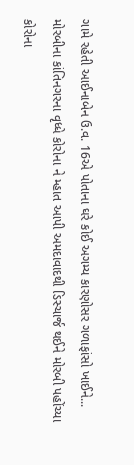ગામે રહેતી આઈનાબેન ઉ.વ. 16એ પોતાના ઘરે કોઈ અગમ્ય કારણોસર ગળાફાંસો ખાઈને...
મોરબીના કાંતિનગરના વૃધ્ધે કોરોના ને મ્હાત આપી અમદાવાદથી ડિસ્ચાર્જ થઈને મોરબી પહોંચ્યા
કોરોના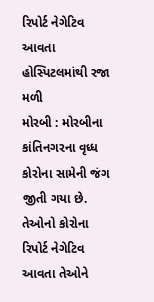રિપોર્ટ નેગેટિવ આવતા હોસ્પિટલમાંથી રજા મળી
મોરબી : મોરબીના કાંતિનગરના વૃધ્ધ કોરોના સામેની જંગ જીતી ગયા છે. તેઓનો કોરોના રિપોર્ટ નેગેટિવ આવતા તેઓને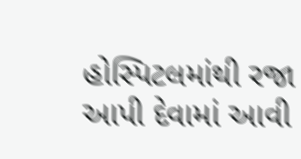હોસ્પિટલમાંથી રજા આપી દેવામાં આવી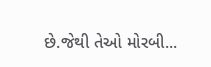છે.જેથી તેઓ મોરબી...